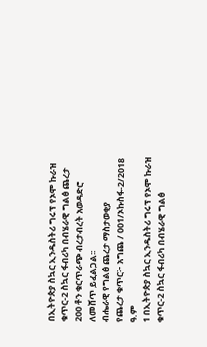በኢትዮጵያ ስኳር ኢንዱስትሪ ግሩፕ የኦሞ ኩራዝ ቁጥር-2 ስኳር ፋብሪካ በብሄራዊ ግልፅ ጨረታ 200 ቶን ቁርጥራጭ ብረታብረት አወዳድሮ ለመሸጥ ይፈልጋል፡፡
ብሔራዊ የግልፅ ጨረታ ማስታወቂያ
የጨረታ ቁጥር፦ አግጨ / 001/ኦኩስፋ-2/2018 ዓ.ም
1 በኢትዮጵያ ስኳር ኢንዱስትሪ ግሩፕ የኦሞ ኩራዝ ቁጥር-2 ስኳር ፋብሪካ በብሄራዊ ግልፅ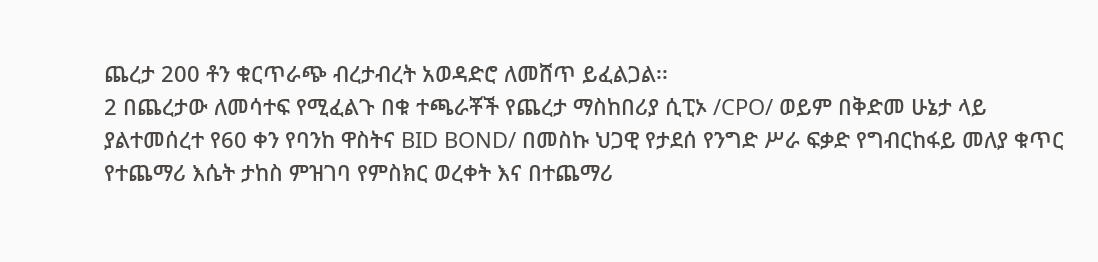ጨረታ 200 ቶን ቁርጥራጭ ብረታብረት አወዳድሮ ለመሸጥ ይፈልጋል፡፡
2 በጨረታው ለመሳተፍ የሚፈልጉ በቁ ተጫራቾች የጨረታ ማስከበሪያ ሲፒኦ /CPO/ ወይም በቅድመ ሁኔታ ላይ ያልተመሰረተ የ60 ቀን የባንከ ዋስትና BID BOND/ በመስኩ ህጋዊ የታደሰ የንግድ ሥራ ፍቃድ የግብርከፋይ መለያ ቁጥር የተጨማሪ እሴት ታከስ ምዝገባ የምስክር ወረቀት እና በተጨማሪ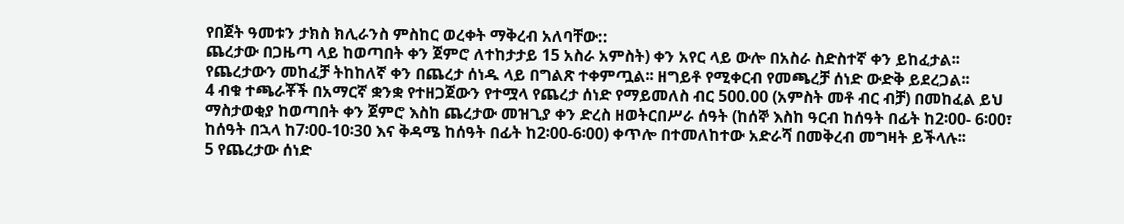የበጀት ዓመቱን ታክስ ክሊራንስ ምስከር ወረቀት ማቅረብ አለባቸው::
ጨረታው በጋዜጣ ላይ ከወጣበት ቀን ጀምሮ ለተከታታይ 15 አስራ አምስት) ቀን አየር ላይ ውሎ በአስራ ስድስተኛ ቀን ይከፈታል፡፡ የጨረታውን መከፈቻ ትከከለኛ ቀን በጨረታ ሰነዱ ላይ በግልጽ ተቀምጧል፡፡ ዘግይቶ የሚቀርብ የመጫረቻ ሰነድ ውድቅ ይደረጋል፡፡
4 ብቁ ተጫራቾች በአማርኛ ቋንቋ የተዘጋጀውን የተሟላ የጨረታ ሰነድ የማይመለስ ብር 500.00 (አምስት መቶ ብር ብቻ) በመከፈል ይህ ማስታወቂያ ከወጣበት ቀን ጀምሮ እስከ ጨረታው መዝጊያ ቀን ድረስ ዘወትርበሥራ ሰዓት (ከሰኞ እስከ ዓርብ ከሰዓት በፊት ከ2፡00- 6፡00፣ ከሰዓት በኋላ ከ7፡00-10፡30 እና ቅዳሜ ከሰዓት በፊት ከ2፡00-6፡00) ቀጥሎ በተመለከተው አድራሻ በመቅረብ መግዛት ይችላሉ፡፡
5 የጨረታው ሰነድ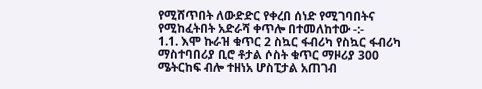የሚሸጥበት ለውድድር የቀረበ ሰነድ የሚገባበትና የሚከፈትበት አድራሻ ቀጥሎ በተመለከተው -:-
1.1. እሞ ኩራዝ ቁጥር 2 ስኳር ፋብሪካ የስኳር ፋብሪካ ማስተባበሪያ ቢሮ ቶታል ሶስት ቁጥር ማዞሪያ 300 ሜትርከፍ ብሎ ተዘነአ ሆስፒታል አጠገብ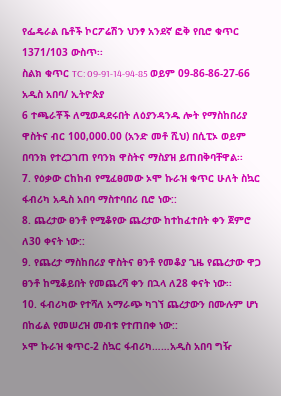የፌዴራል ቤቶች ኮርፖሬሽን ህንፃ አንደኛ ፎቅ የቢሮ ቁጥር 1371/103 ውስጥ፡፡
ስልክ ቁጥር TC: 09-91-14-94-85 ወይም 09-86-86-27-66
አዲስ አበባ/ ኢትዮጵያ
6 ተጫራቾች ለሚወዳደሩበት ለዕያንዳንዱ ሎት የማስከበሪያ ዋስትና ብር 100,000.00 (አንድ መቶ ሺህ) በሲፒኦ ወይም በባንክ የተረጋገጠ የባንክ ዋስትና ማስያዝ ይጠበቅባቸዋል፡፡
7. የዕቃው ርከከብ የሚፈፀመው ኦሞ ኩራዝ ቁጥር ሁለት ስኳር ፋብሪካ አዲስ አበባ ማስተባበሪ ቢሮ ነው::
8. ጨረታው ፀንቶ የሚቆየው ጨረታው ከተከፈተበት ቀን ጀምሮ ለ30 ቀናት ነው::
9. የጨረታ ማስከበሪያ ዋስትና ፀንቶ የመቆያ ጊዜ የጨረታው ዋጋ ፀንቶ ከሚቆይበት የመጨረሻ ቀን በኋላ ለ28 ቀናት ነው፡፡
10. ፋብሪካው የተሻለ አማራጭ ካገኘ ጨረታውን በሙሉም ሆነ በከፊል የመሠረዝ መብቱ የተጠበቀ ነው::
ኦሞ ኩራዝ ቁጥር-2 ስኳር ፋብሪካ……አዲስ አበባ ግዥ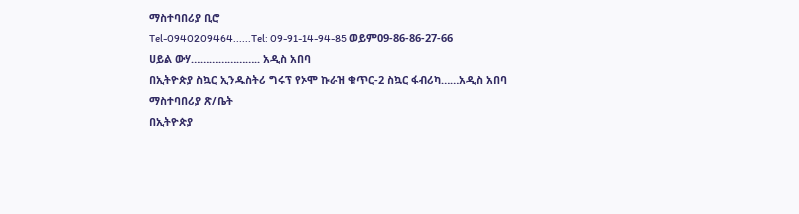ማስተባበሪያ ቢሮ
Tel-0940209464......Tel: 09-91-14-94-85 ወይም09-86-86-27-66
ሀይል ውሃ………………….. አዲስ አበባ
በኢትዮጵያ ስኳር ኢንዱስትሪ ግሩፕ የኦሞ ኩራዝ ቁጥር-2 ስኳር ፋብሪካ……አዲስ አበባ ማስተባበሪያ ጽ/ቤት
በኢትዮጵያ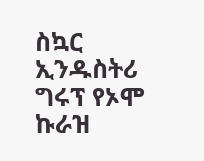ስኳር ኢንዱስትሪ ግሩፕ የኦሞ ኩራዝ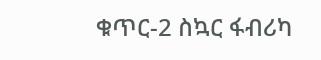ቁጥር-2 ስኳር ፋብሪካ